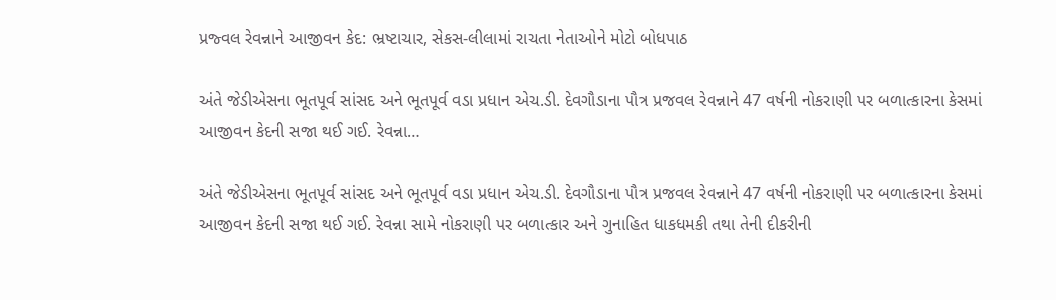પ્રજ્વલ રેવન્નાને આજીવન કેદ: ભ્રષ્ટાચાર, સેકસ-લીલામાં રાચતા નેતાઓને મોટો બોધપાઠ

અંતે જેડીએસના ભૂતપૂર્વ સાંસદ અને ભૂતપૂર્વ વડા પ્રધાન એચ.ડી. દેવગૌડાના પૌત્ર પ્રજવલ રેવન્નાને 47 વર્ષની નોકરાણી પર બળાત્કારના કેસમાં આજીવન કેદની સજા થઈ ગઈ. રેવન્ના…

અંતે જેડીએસના ભૂતપૂર્વ સાંસદ અને ભૂતપૂર્વ વડા પ્રધાન એચ.ડી. દેવગૌડાના પૌત્ર પ્રજવલ રેવન્નાને 47 વર્ષની નોકરાણી પર બળાત્કારના કેસમાં આજીવન કેદની સજા થઈ ગઈ. રેવન્ના સામે નોકરાણી પર બળાત્કાર અને ગુનાહિત ધાકધમકી તથા તેની દીકરીની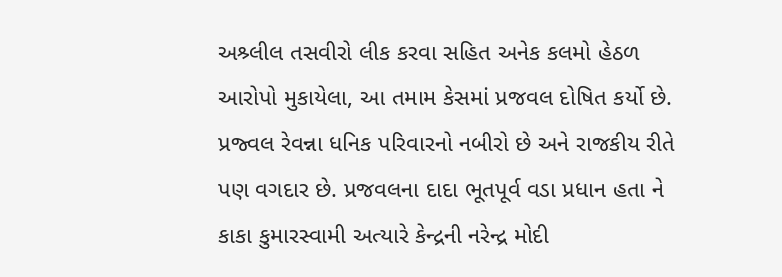અશ્ર્લીલ તસવીરો લીક કરવા સહિત અનેક કલમો હેઠળ આરોપો મુકાયેલા, આ તમામ કેસમાં પ્રજવલ દોષિત કર્યો છે. પ્રજ્વલ રેવન્ના ધનિક પરિવારનો નબીરો છે અને રાજકીય રીતે પણ વગદાર છે. પ્રજવલના દાદા ભૂતપૂર્વ વડા પ્રધાન હતા ને કાકા કુમારસ્વામી અત્યારે કેન્દ્રની નરેન્દ્ર મોદી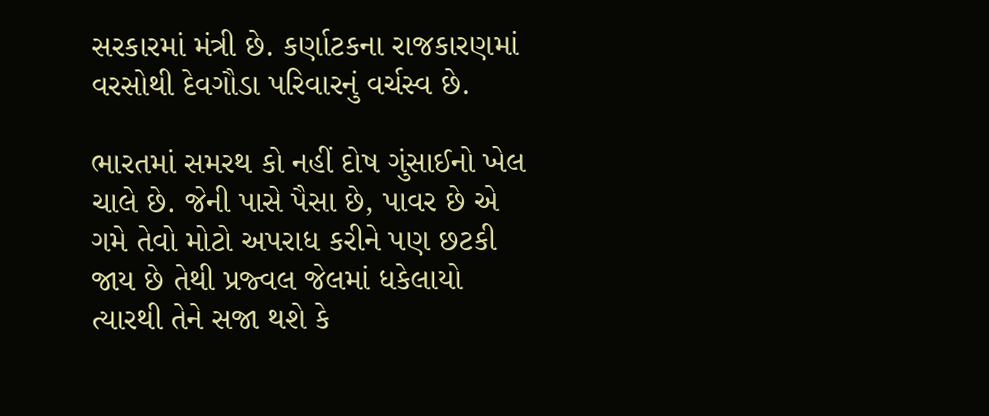સરકારમાં મંત્રી છે. કર્ણાટકના રાજકારણમાં વરસોથી દેવગૌડા પરિવારનું વર્ચસ્વ છે.

ભારતમાં સમરથ કો નહીં દોષ ગુંસાઈનો ખેલ ચાલે છે. જેની પાસે પૈસા છે, પાવર છે એ ગમે તેવો મોટો અપરાધ કરીને પણ છટકી જાય છે તેથી પ્રજ્વલ જેલમાં ધકેલાયો ત્યારથી તેને સજા થશે કે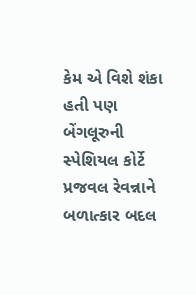કેમ એ વિશે શંકા હતી પણ બેંગલૂરુની સ્પેશિયલ કોર્ટે પ્રજવલ રેવન્નાને બળાત્કાર બદલ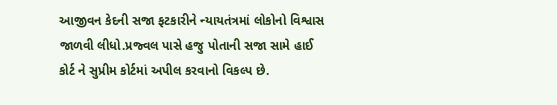આજીવન કેદની સજા ફટકારીને ન્યાયતંત્રમાં લોકોનો વિશ્વાસ જાળવી લીધો.પ્રજ્વલ પાસે હજુ પોતાની સજા સામે હાઈ કોર્ટ ને સુપ્રીમ કોર્ટમાં અપીલ કરવાનો વિકલ્પ છે.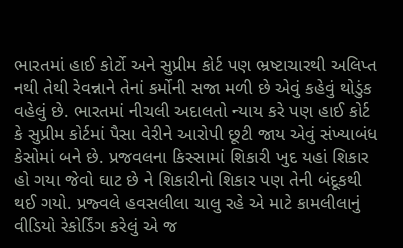ભારતમાં હાઈ કોર્ટો અને સુપ્રીમ કોર્ટ પણ ભ્રષ્ટાચારથી અલિપ્ત નથી તેથી રેવન્નાને તેનાં કર્મોની સજા મળી છે એવું કહેવું થોડુંક વહેલું છે. ભારતમાં નીચલી અદાલતો ન્યાય કરે પણ હાઈ કોર્ટ કે સુપ્રીમ કોર્ટમાં પૈસા વેરીને આરોપી છૂટી જાય એવું સંખ્યાબંધ કેસોમાં બને છે. પ્રજવલના કિસ્સામાં શિકારી ખુદ યહાં શિકાર હો ગયા જેવો ઘાટ છે ને શિકારીનો શિકાર પણ તેની બંદૂકથી થઈ ગયો. પ્રજ્વલે હવસલીલા ચાલુ રહે એ માટે કામલીલાનું વીડિયો રેકોર્ડિંગ કરેલું એ જ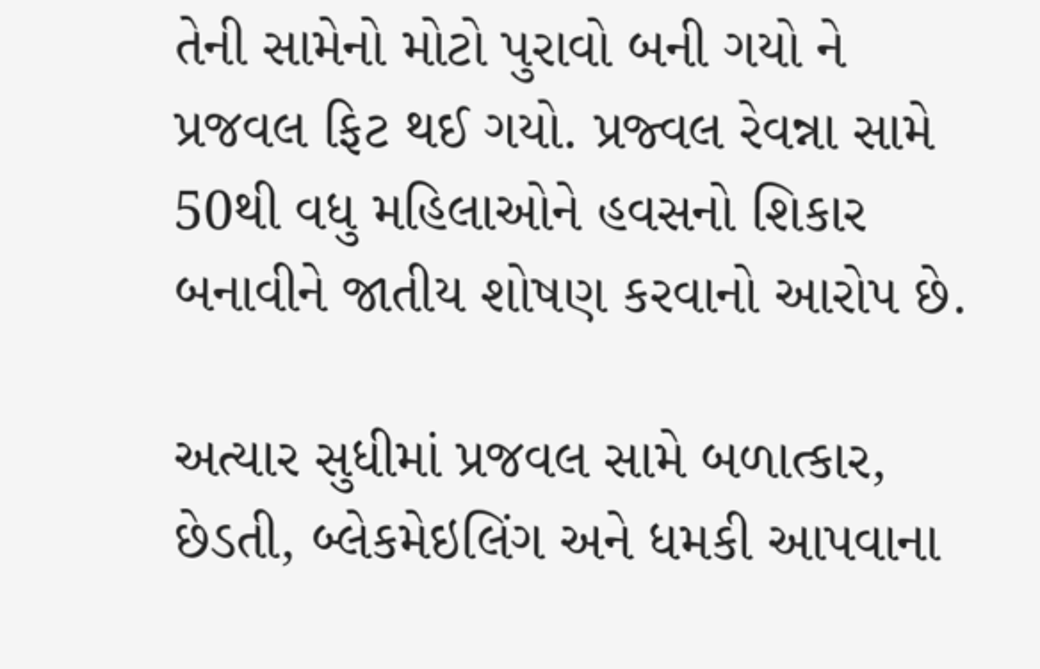તેની સામેનો મોટો પુરાવો બની ગયો ને પ્રજવલ ફિટ થઈ ગયો. પ્રજ્વલ રેવન્ના સામે 50થી વધુ મહિલાઓને હવસનો શિકાર બનાવીને જાતીય શોષણ કરવાનો આરોપ છે.

અત્યાર સુધીમાં પ્રજવલ સામે બળાત્કાર, છેડતી, બ્લેકમેઇલિંગ અને ધમકી આપવાના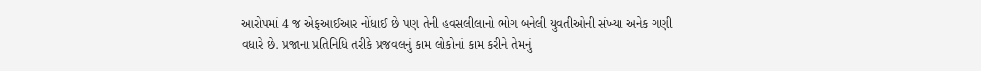આરોપમાં 4 જ એફઆઈઆર નોંધાઈ છે પણ તેની હવસલીલાનો ભોગ બનેલી યુવતીઓની સંખ્યા અનેક ગણી વધારે છે. પ્રજાના પ્રતિનિધિ તરીકે પ્રજવલનું કામ લોકોનાં કામ કરીને તેમનું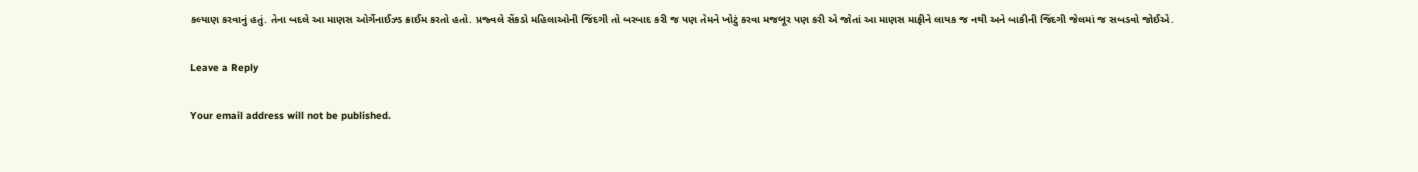કલ્યાણ કરવાનું હતું. તેના બદલે આ માણસ ઓર્ગેનાઈઝ્ડ ક્રાઈમ કરતો હતો. પ્રજ્વલે સેંકડો મહિલાઓની જિંદગી તો બરબાદ કરી જ પણ તેમને ખોટું કરવા મજબૂર પણ કરી એ જોતાં આ માણસ માફીને લાયક જ નથી અને બાકીની જિંદગી જેલમાં જ સબડવો જોઈએ.

Leave a Reply

Your email address will not be published.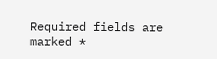Required fields are marked *